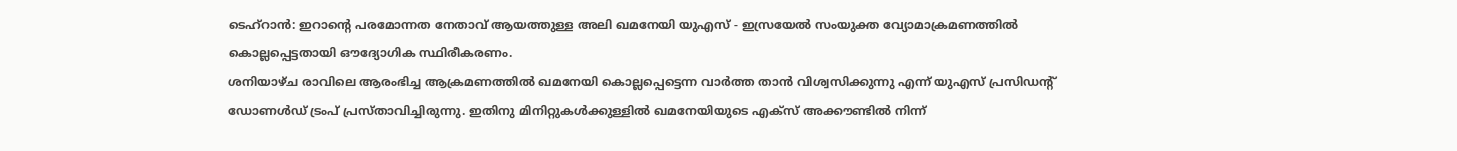ടെഹ്റാൻ: ഇറാന്റെ പരമോന്നത നേതാവ് ആയത്തുള്ള അലി ഖമനേയി യുഎസ് - ഇസ്രയേൽ സംയുക്ത വ്യോമാക്രമണത്തിൽ കൊല്ലപ്പെട്ടതായി ഔദ്യോഗിക സ്ഥിരീകരണം.
ശനിയാഴ്ച രാവിലെ ആരംഭിച്ച ആക്രമണത്തിൽ ഖമനേയി കൊല്ലപ്പെട്ടെന്ന വാർത്ത താൻ വിശ്വസിക്കുന്നു എന്ന് യുഎസ് പ്രസിഡന്റ് ഡോണൾഡ് ട്രംപ് പ്രസ്താവിച്ചിരുന്നു. ഇതിനു മിനിറ്റുകൾക്കുള്ളിൽ ഖമനേയിയുടെ എക്സ് അക്കൗണ്ടിൽ നിന്ന്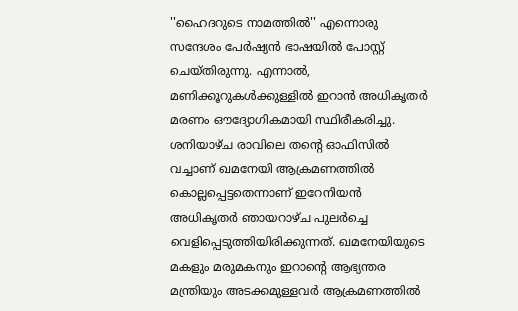''ഹൈദറുടെ നാമത്തിൽ'' എന്നൊരു സന്ദേശം പേർഷ്യൻ ഭാഷയിൽ പോസ്റ്റ് ചെയ്തിരുന്നു. എന്നാൽ, മണിക്കൂറുകൾക്കുള്ളിൽ ഇറാൻ അധികൃതർ മരണം ഔദ്യോഗികമായി സ്ഥിരീകരിച്ചു.
ശനിയാഴ്ച രാവിലെ തന്റെ ഓഫിസിൽ വച്ചാണ് ഖമനേയി ആക്രമണത്തിൽ കൊല്ലപ്പെട്ടതെന്നാണ് ഇറേനിയൻ അധികൃതർ ഞായറാഴ്ച പുലർച്ചെ വെളിപ്പെടുത്തിയിരിക്കുന്നത്. ഖമനേയിയുടെ മകളും മരുമകനും ഇറാന്റെ ആഭ്യന്തര മന്ത്രിയും അടക്കമുള്ളവർ ആക്രമണത്തിൽ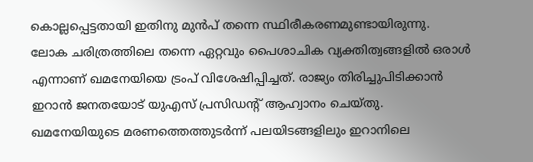കൊല്ലപ്പെട്ടതായി ഇതിനു മുൻപ് തന്നെ സ്ഥിരീകരണമുണ്ടായിരുന്നു.
ലോക ചരിത്രത്തിലെ തന്നെ ഏറ്റവും പൈശാചിക വ്യക്തിത്വങ്ങളിൽ ഒരാൾ എന്നാണ് ഖമനേയിയെ ട്രംപ് വിശേഷിപ്പിച്ചത്. രാജ്യം തിരിച്ചുപിടിക്കാൻ ഇറാൻ ജനതയോട് യുഎസ് പ്രസിഡന്റ് ആഹ്വാനം ചെയ്തു.
ഖമനേയിയുടെ മരണത്തെത്തുടർന്ന് പലയിടങ്ങളിലും ഇറാനിലെ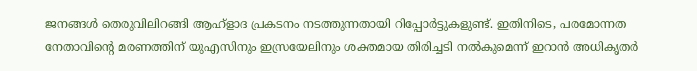ജനങ്ങൾ തെരുവിലിറങ്ങി ആഹ്ളാദ പ്രകടനം നടത്തുന്നതായി റിപ്പോർട്ടുകളുണ്ട്. ഇതിനിടെ, പരമോന്നത നേതാവിന്റെ മരണത്തിന് യുഎസിനും ഇസ്രയേലിനും ശക്തമായ തിരിച്ചടി നൽകുമെന്ന് ഇറാൻ അധികൃതർ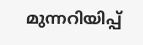മുന്നറിയിപ്പ്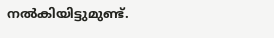നൽകിയിട്ടുമുണ്ട്.